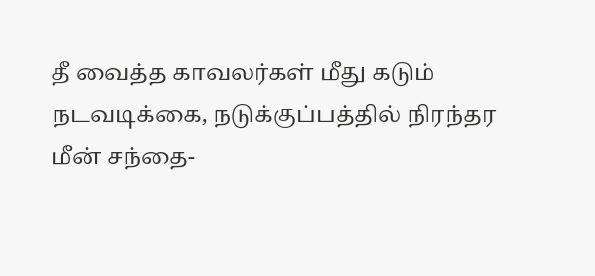தீ வைத்த காவலர்கள் மீது கடும் நடவடிக்கை, நடுக்குப்பத்தில் நிரந்தர மீன் சந்தை-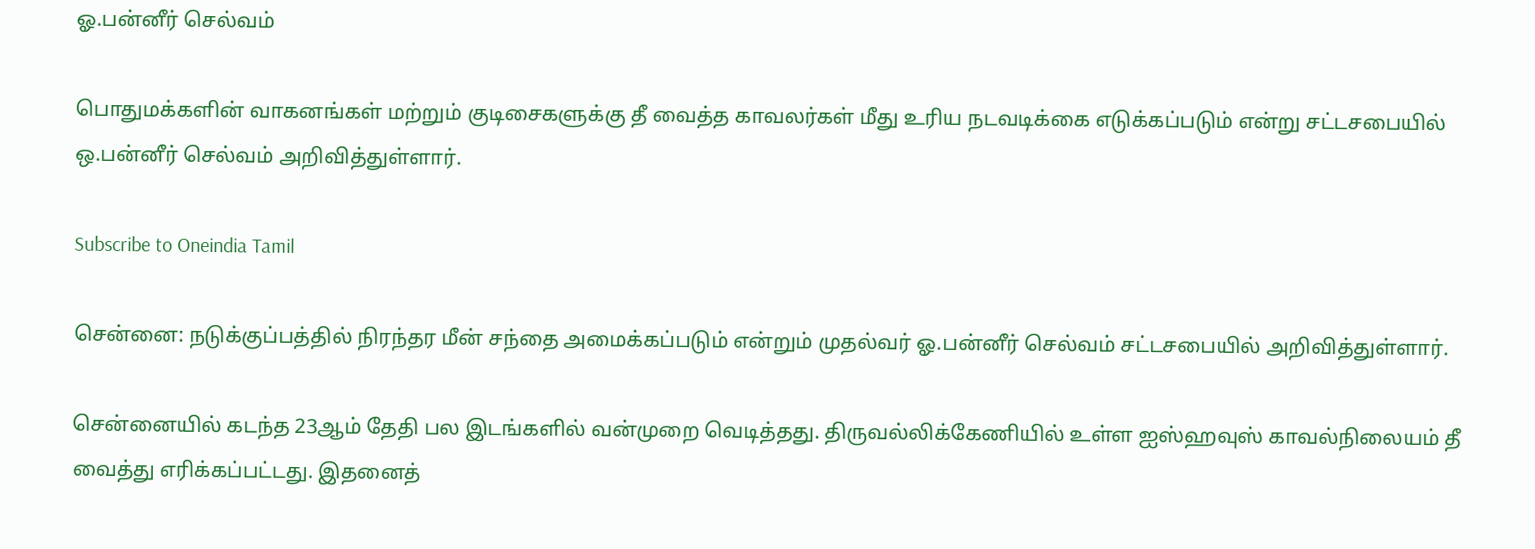ஓ.பன்னீர் செல்வம்

பொதுமக்களின் வாகனங்கள் மற்றும் குடிசைகளுக்கு தீ வைத்த காவலர்கள் மீது உரிய நடவடிக்கை எடுக்கப்படும் என்று சட்டசபையில் ஒ.பன்னீர் செல்வம் அறிவித்துள்ளார்.

Subscribe to Oneindia Tamil

சென்னை: நடுக்குப்பத்தில் நிரந்தர மீன் சந்தை அமைக்கப்படும் என்றும் முதல்வர் ஓ.பன்னீர் செல்வம் சட்டசபையில் அறிவித்துள்ளார்.

சென்னையில் கடந்த 23ஆம் தேதி பல இடங்களில் வன்முறை வெடித்தது. திருவல்லிக்கேணியில் உள்ள ஐஸ்ஹவுஸ் காவல்நிலையம் தீ வைத்து எரிக்கப்பட்டது. இதனைத்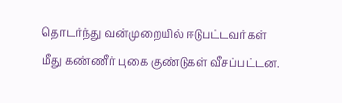தொடர்ந்து வன்முறையில் ஈடுபட்டவர்கள் மீது கண்ணீர் புகை குண்டுகள் வீசப்பட்டன.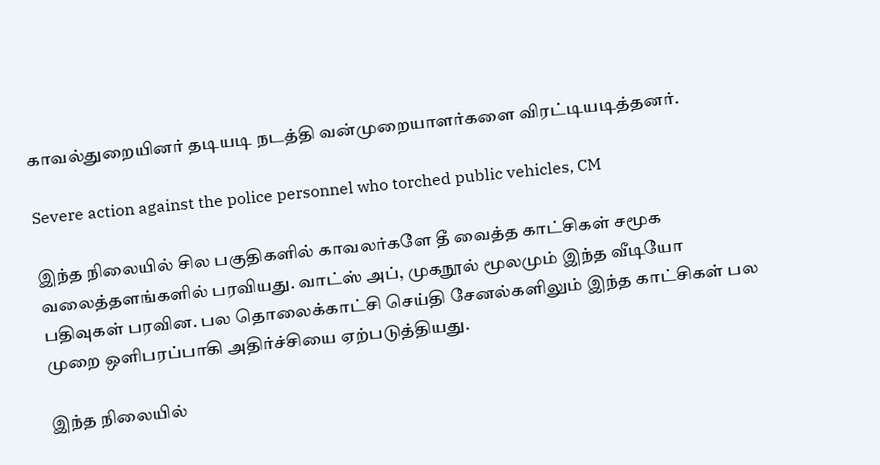காவல்துறையினர் தடியடி நடத்தி வன்முறையாளர்களை விரட்டியடித்தனர்.

Severe action against the police personnel who torched public vehicles, CM

இந்த நிலையில் சில பகுதிகளில் காவலர்களே தீ வைத்த காட்சிகள் சமூக வலைத்தளங்களில் பரவியது. வாட்ஸ் அப், முகநூல் மூலமும் இந்த வீடியோ பதிவுகள் பரவின. பல தொலைக்காட்சி செய்தி சேனல்களிலும் இந்த காட்சிகள் பல முறை ஒளிபரப்பாகி அதிர்ச்சியை ஏற்படுத்தியது.

இந்த நிலையில்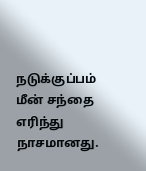நடுக்குப்பம் மீன் சந்தை எரிந்து நாசமானது.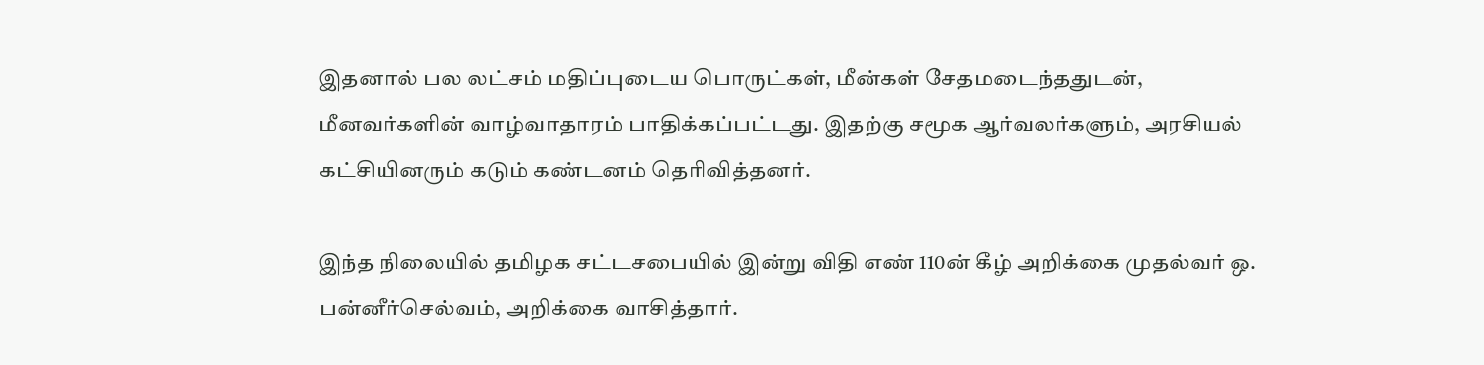இதனால் பல லட்சம் மதிப்புடைய பொருட்கள், மீன்கள் சேதமடைந்ததுடன், மீனவர்களின் வாழ்வாதாரம் பாதிக்கப்பட்டது. இதற்கு சமூக ஆர்வலர்களும், அரசியல் கட்சியினரும் கடும் கண்டனம் தெரிவித்தனர்.

இந்த நிலையில் தமிழக சட்டசபையில் இன்று விதி எண் 110ன் கீழ் அறிக்கை முதல்வர் ஒ. பன்னீர்செல்வம், அறிக்கை வாசித்தார்.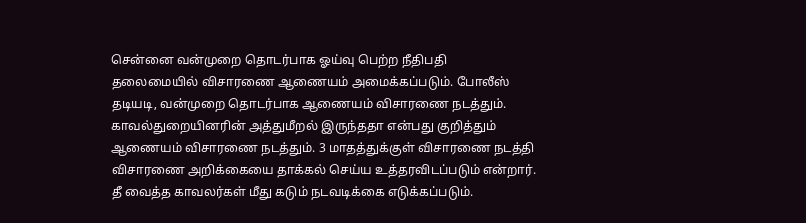சென்னை வன்முறை தொடர்பாக ஓய்வு பெற்ற நீதிபதி தலைமையில் விசாரணை ஆணையம் அமைக்கப்படும். போலீஸ் தடியடி, வன்முறை தொடர்பாக ஆணையம் விசாரணை நடத்தும். காவல்துறையினரின் அத்துமீறல் இருந்ததா என்பது குறித்தும் ஆணையம் விசாரணை நடத்தும். 3 மாதத்துக்குள் விசாரணை நடத்தி விசாரணை அறிக்கையை தாக்கல் செய்ய உத்தரவிடப்படும் என்றார். தீ வைத்த காவலர்கள் மீது கடும் நடவடிக்கை எடுக்கப்படும்.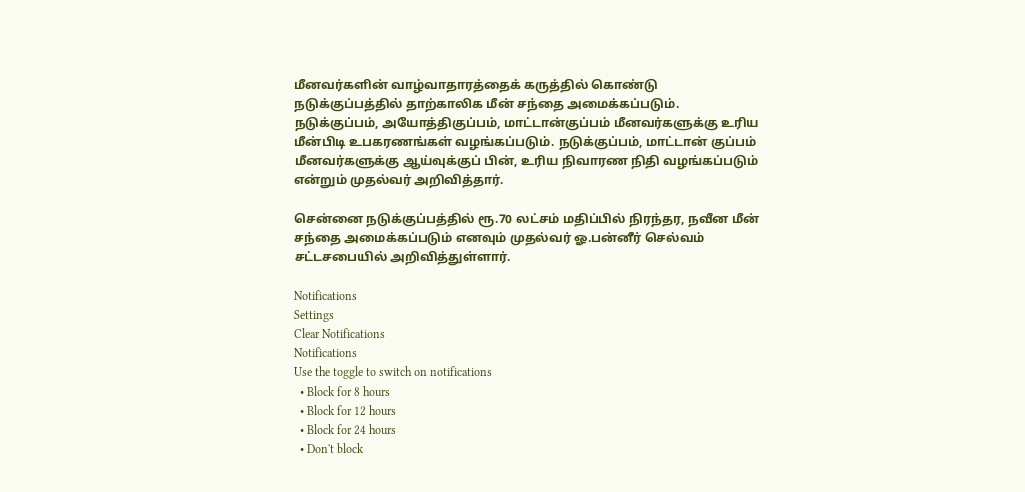மீனவர்களின் வாழ்வாதாரத்தைக் கருத்தில் கொண்டு நடுக்குப்பத்தில் தாற்காலிக மீன் சந்தை அமைக்கப்படும். நடுக்குப்பம், அயோத்திகுப்பம், மாட்டான்குப்பம் மீனவர்களுக்கு உரிய மீன்பிடி உபகரணங்கள் வழங்கப்படும். நடுக்குப்பம், மாட்டான் குப்பம் மீனவர்களுக்கு ஆய்வுக்குப் பின், உரிய நிவாரண நிதி வழங்கப்படும் என்றும் முதல்வர் அறிவித்தார்.

சென்னை நடுக்குப்பத்தில் ரூ.70 லட்சம் மதிப்பில் நிரந்தர, நவீன மீன் சந்தை அமைக்கப்படும் எனவும் முதல்வர் ஓ.பன்னீர் செல்வம் சட்டசபையில் அறிவித்துள்ளார்.

Notifications
Settings
Clear Notifications
Notifications
Use the toggle to switch on notifications
  • Block for 8 hours
  • Block for 12 hours
  • Block for 24 hours
  • Don't block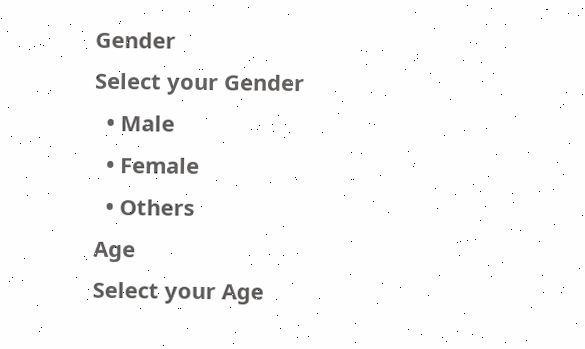Gender
Select your Gender
  • Male
  • Female
  • Others
Age
Select your Age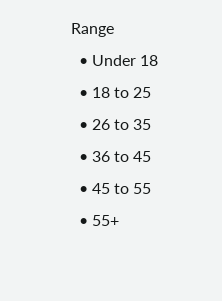Range
  • Under 18
  • 18 to 25
  • 26 to 35
  • 36 to 45
  • 45 to 55
  • 55+